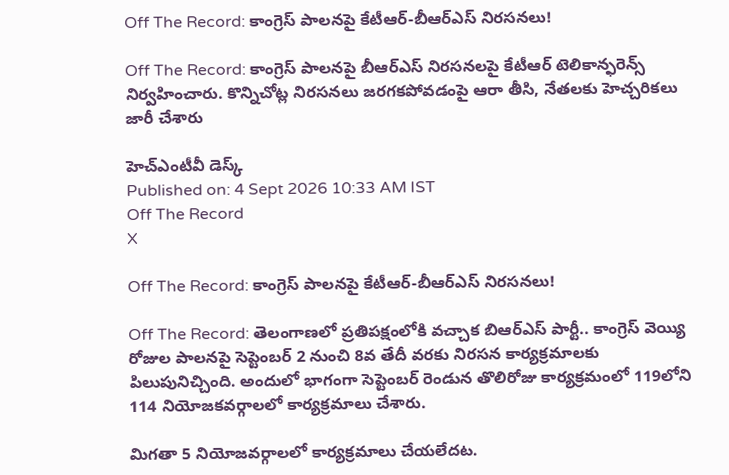Off The Record: కాంగ్రెస్ పాలనపై కేటీఆర్-బీఆర్ఎస్ నిరసనలు!

Off The Record: కాంగ్రెస్ పాలనపై బీఆర్ఎస్ నిరసనలపై కేటీఆర్ టెలికాన్ఫరెన్స్ నిర్వహించారు. కొన్నిచోట్ల నిరసనలు జరగకపోవడంపై ఆరా తీసి, నేతలకు హెచ్చరికలు జారీ చేశారు

హెచ్ఎంటీవీ డెస్క్
Published on: 4 Sept 2026 10:33 AM IST
Off The Record
X

Off The Record: కాంగ్రెస్ పాలనపై కేటీఆర్-బీఆర్ఎస్ నిరసనలు!

Off The Record: తెలంగాణలో ప్రతిపక్షంలోకి వచ్చాక బిఆర్ఎస్ పార్టీ.. కాంగ్రెస్ వెయ్యి రోజుల పాలనపై సెప్టెంబర్ 2 నుంచి 8వ తేదీ వరకు నిరసన కార్యక్రమాలకు పిలుపునిచ్చింది. అందులో భాగంగా సెప్టెంబర్ రెండున తొలిరోజు కార్యక్రమంలో 119లోని 114 నియోజకవర్గాలలో కార్యక్రమాలు చేశారు.

మిగతా 5 నియోజవర్గాలలో కార్యక్రమాలు చేయలేదట.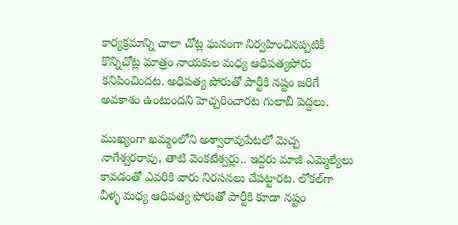కార్యక్రమాన్ని చాలా చోట్ల ఘనంగా నిర్వహించినప్పటికీ కొన్నిచోట్ల మాత్రం నాయకుల మధ్య ఆధిపత్యపోరు కనిపించిందట. అధిపత్య పోరుతో పార్టీకి నష్టం జరిగే అవకాశం ఉంటుందని హెచ్చరించారట గులాబీ పెద్దలు.

ముఖ్యంగా ఖమ్మంలోని అశ్వారావుపేటలో మెచ్చ నాగేశ్వరరావు, తాటి వెంకటేశ్వర్లు.. ఇద్దరు మాజీ ఎమ్మెల్యేలు కావడంతో ఎవరికి వారు నిరసనలు చేపట్టారట. లోకల్‌గా వీళ్ళ మధ్య ఆధిపత్య పోరుతో పార్టీకి కూడా నష్టం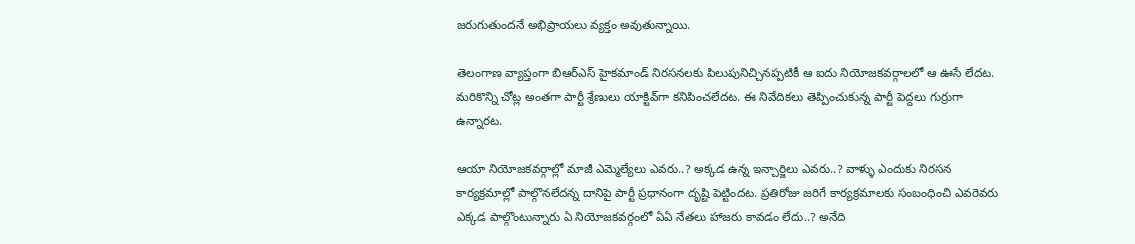జరుగుతుందనే అభిప్రాయలు వ్యక్తం అవుతున్నాయి.

తెలంగాణ వ్యాప్తంగా బిఆర్ఎస్ హైకమాండ్ నిరసనలకు పిలుపునిచ్చినప్పటికీ ఆ ఐదు నియోజకవర్గాలలో ఆ ఊసే లేదట. మరికొన్ని చోట్ల అంతగా పార్టీ శ్రేణులు యాక్టివ్‌గా కనిపించలేదట. ఈ నివేదికలు తెప్పించుకున్న పార్టీ పెద్దలు గుర్రుగా ఉన్నారట.

ఆయా నియోజకవర్గాల్లో మాజీ ఎమ్మెల్యేలు ఎవరు..? అక్కడ ఉన్న ఇన్చార్జిలు ఎవరు..? వాళ్ళు ఎందుకు నిరసన కార్యక్రమాల్లో పాల్గొనలేదన్న దానిపై పార్టీ ప్రధానంగా దృష్టి పెట్టిందట. ప్రతిరోజు జరిగే కార్యక్రమాలకు సంబంధించి ఎవరెవరు ఎక్కడ పాల్గొంటున్నారు ఏ నియోజకవర్గంలో ఏఏ నేతలు హాజరు కావడం లేదు..? అనేది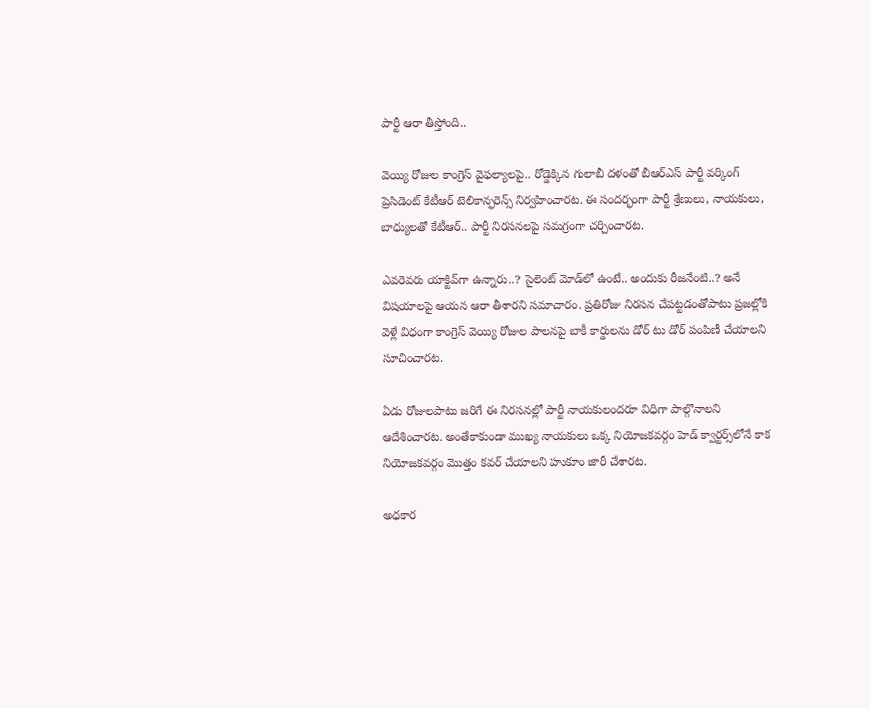పార్టీ ఆరా తీస్తోంది..

వెయ్యి రోజుల కాంగ్రెస్ వైఫల్యాలపై.. రోడ్డెక్కిన గులాబీ దళంతో బీఆర్ఎస్ పార్టీ వర్కింగ్ ప్రెసిడెంట్ కేటీఆర్ టెలికాన్ఫరెన్స్ నిర్వహించారట. ఈ సందర్భంగా పార్టీ శ్రేణులు, నాయకులు, బాధ్యులతో కేటీఆర్.. పార్టీ నిరసనలపై సమగ్రంగా చర్చించారట.

ఎవరెవరు యాక్టివ్‌గా ఉన్నారు..? సైలెంట్ మోడ్‌లో ఉంటే.. అందుకు రీజనేంటి..? అనే విషయాలపై ఆయన ఆరా తీశారని సమాచారం. ప్రతిరోజు నిరసన చేపట్టడంతోపాటు ప్రజల్లోకి వెళ్లే విధంగా కాంగ్రెస్ వెయ్యి రోజుల పాలనపై బాకీ కార్డులను డోర్ టు డోర్ పంపిణీ చేయాలని సూచించారట.

ఏడు రోజులపాటు జరిగే ఈ నిరసనల్లో పార్టీ నాయకులందరూ విధిగా పాల్గొనాలని ఆదేశించారట. అంతేకాకుండా ముఖ్య నాయకులు ఒక్క నియోజకవర్గం హెడ్ క్వార్టర్స్‌లోనే కాక నియోజకవర్గం మొత్తం కవర్ చేయాలని హుకూం జారీ చేశారట.

అధకార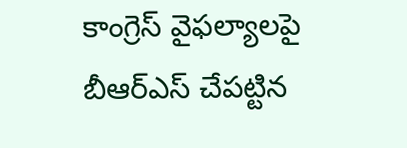కాంగ్రెస్‌ వైఫల్యాలపై బీఆర్ఎస్ చేపట్టిన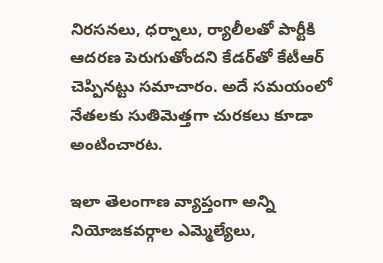నిరసనలు, ధర్నాలు, ర్యాలీలతో పార్టీకి ఆదరణ పెరుగుతోందని కేడర్‌తో కేటీఆర్ చెప్పినట్టు సమాచారం. అదే సమయంలో నేతలకు సుతిమెత్తగా చురకలు కూడా అంటించారట.

ఇలా తెలంగాణ వ్యాప్తంగా అన్ని నియోజకవర్గాల ఎమ్మెల్యేలు,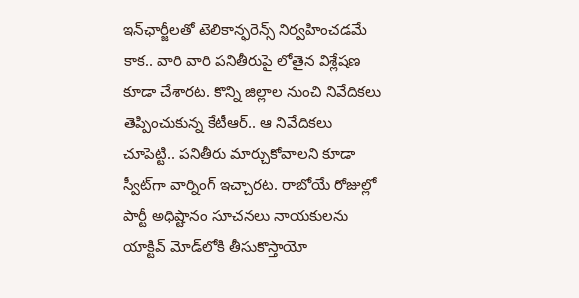ఇన్‌ఛార్జీలతో టెలికాన్ఫరెన్స్ నిర్వహించడమే కాక.. వారి వారి పనితీరుపై లోతైన విశ్లేషణ కూడా చేశారట. కొన్ని జిల్లాల నుంచి నివేదికలు తెప్పించుకున్న కేటీఆర్.. ఆ నివేదికలు చూపెట్టి.. పనితీరు మార్చుకోవాలని కూడా స్వీట్‌గా వార్నింగ్ ఇచ్చారట. రాబోయే రోజుల్లో పార్టీ అధిష్టానం సూచనలు నాయకులను యాక్టివ్‌ మోడ్‌లోకి తీసుకొస్తాయో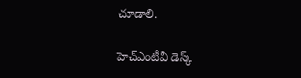చూడాలి.

హెచ్ఎంటీవీ డెస్క్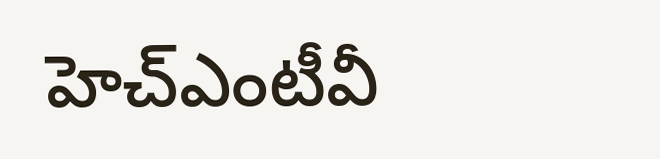హెచ్ఎంటీవీ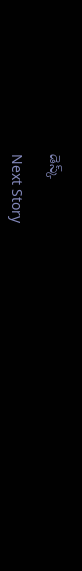డెస్క్

Next Story